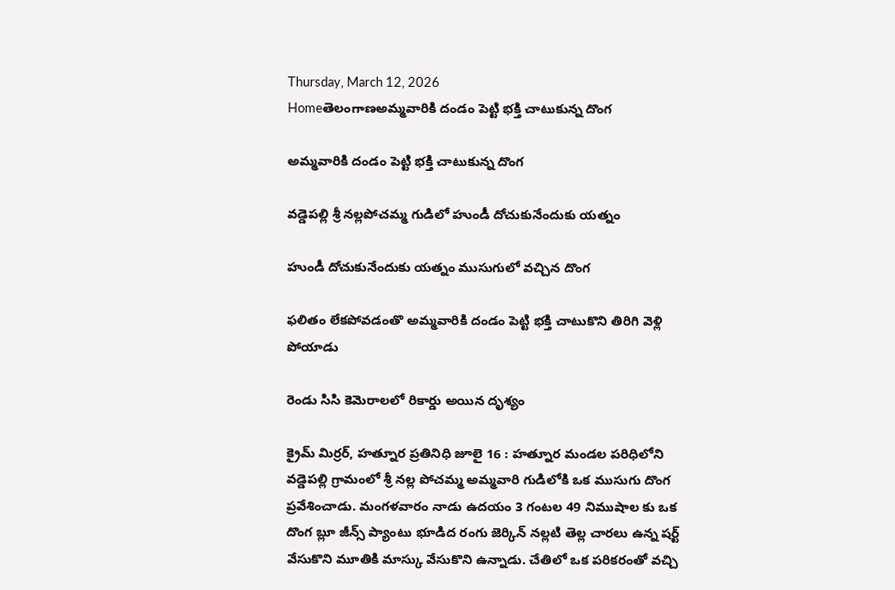Thursday, March 12, 2026
Homeతెలంగాణఅమ్మవారికి దండం పెట్టి భక్తి చాటుకున్న దొంగ

అమ్మవారికి దండం పెట్టి భక్తి చాటుకున్న దొంగ

వడ్డెపల్లి శ్రీ నల్లపోచమ్మ గుడిలో హుండీ దోచుకునేందుకు యత్నం

హుండీ దోచుకునేందుకు యత్నం ముసుగులో వచ్చిన దొంగ

ఫలితం లేకపోవడంతొ అమ్మవారికి దండం పెట్టి భక్తి చాటుకొని తిరిగి వెళ్లి పోయాడు

రెండు సిసి కెమెరాలలో రికార్డు అయిన దృశ్యం

క్రైమ్ మిర్రర్, హత్నూర ప్రతినిధి జూలై 16 : హత్నూర మండల పరిధిలోని వడ్డెపల్లి గ్రామంలో శ్రీ నల్ల పోచమ్మ అమ్మవారి గుడిలోకి ఒక ముసుగు దొంగ  ప్రవేశించాడు. మంగళవారం నాడు ఉదయం 3 గంటల 49 నిముషాల కు ఒక దొంగ బ్లూ జీన్స్ ప్యాంటు భూడిద రంగు జెర్కిన్ నల్లటి తెల్ల చారలు ఉన్న షర్ట్ వేసుకొని మూతికి మాస్కు వేసుకొని ఉన్నాడు. చేతిలో ఒక పరికరంతో వచ్చి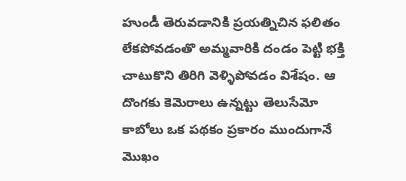హుండీ తెరువడానికి ప్రయత్నిచిన ఫలితం లేకపోవడంతొ అమ్మవారికి దండం పెట్టి భక్తి చాటుకొని తిరిగి వెళ్ళిపోవడం విశేషం. ఆ దొంగకు కెమెరాలు ఉన్నట్టు తెలుసేమో కాబోలు ఒక పథకం ప్రకారం ముందుగానే మొఖం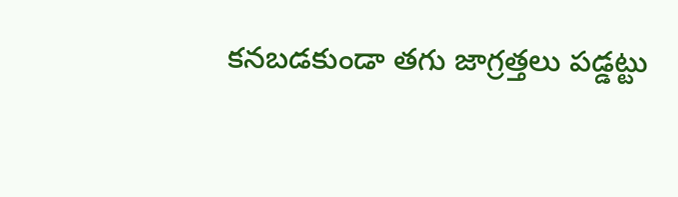కనబడకుండా తగు జాగ్రత్తలు పడ్డట్టు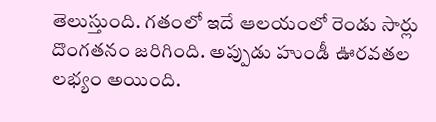తెలుస్తుంది. గతంలో ఇదే ఆలయంలో రెండు సార్లు దొంగతనం జరిగింది. అప్పుడు హుండీ ఊరవతల  లభ్యం అయింది.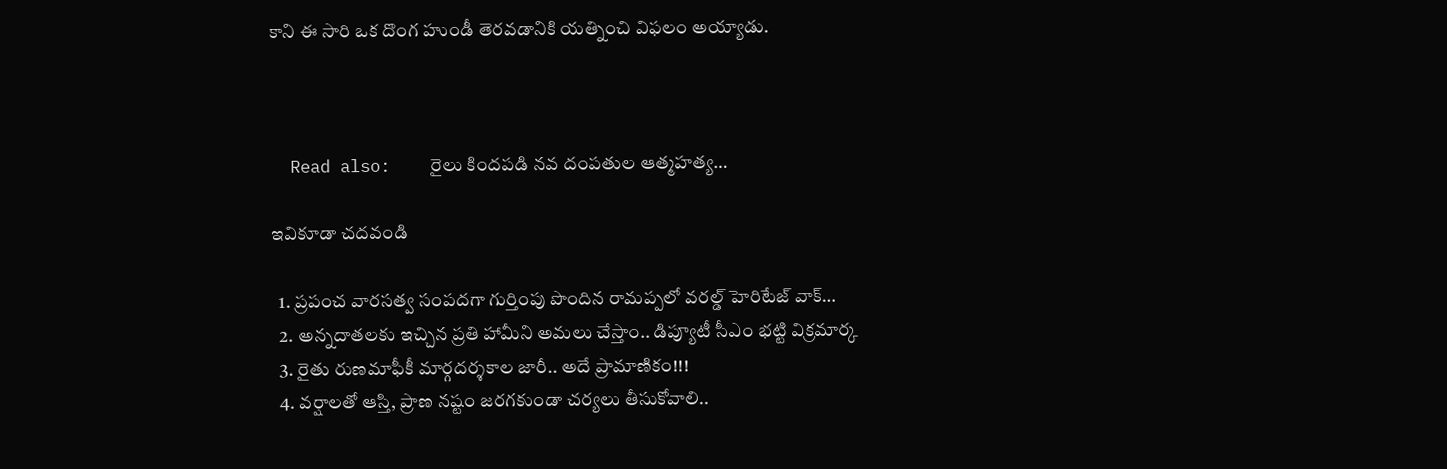కాని ఈ సారి ఒక దొంగ హుండీ తెరవడానికి యత్నించి విఫలం అయ్యాడు.



  Read also:    రైలు కిందపడి నవ దంపతుల ఆత్మహత్య…

ఇవికూడా చదవండి

  1. ప్రపంచ వారసత్వ సంపదగా గుర్తింపు పొందిన రామప్పలో వరల్డ్ హెరిటేజ్ వాక్…
  2. అన్నదాతలకు ఇచ్చిన ప్రతి హామీని అమలు చేస్తాం.. డిప్యూటీ సీఎం భట్టి విక్రమార్క
  3. రైతు రుణమాఫీకీ మార్గదర్శకాల జారీ.. అదే ప్రామాణికం!!!
  4. వర్షాలతో ఆస్తి, ప్రాణ నష్టం జరగకుండా చర్యలు తీసుకోవాలి..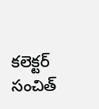కలెక్టర్ సంచిత్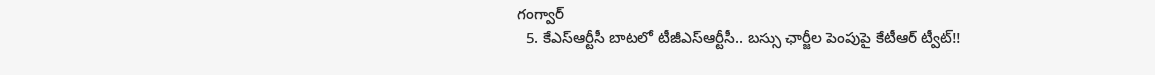గంగ్వార్
  5. కేఎస్‌ఆర్టీసీ బాటలో టీజీఎస్‌ఆర్టీసీ.. బస్సు ఛార్జీల పెంపుపై కేటీఆర్ ట్వీట్!!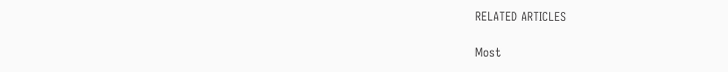RELATED ARTICLES

Most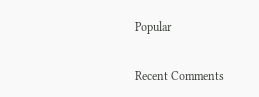Popular

Recent Comments